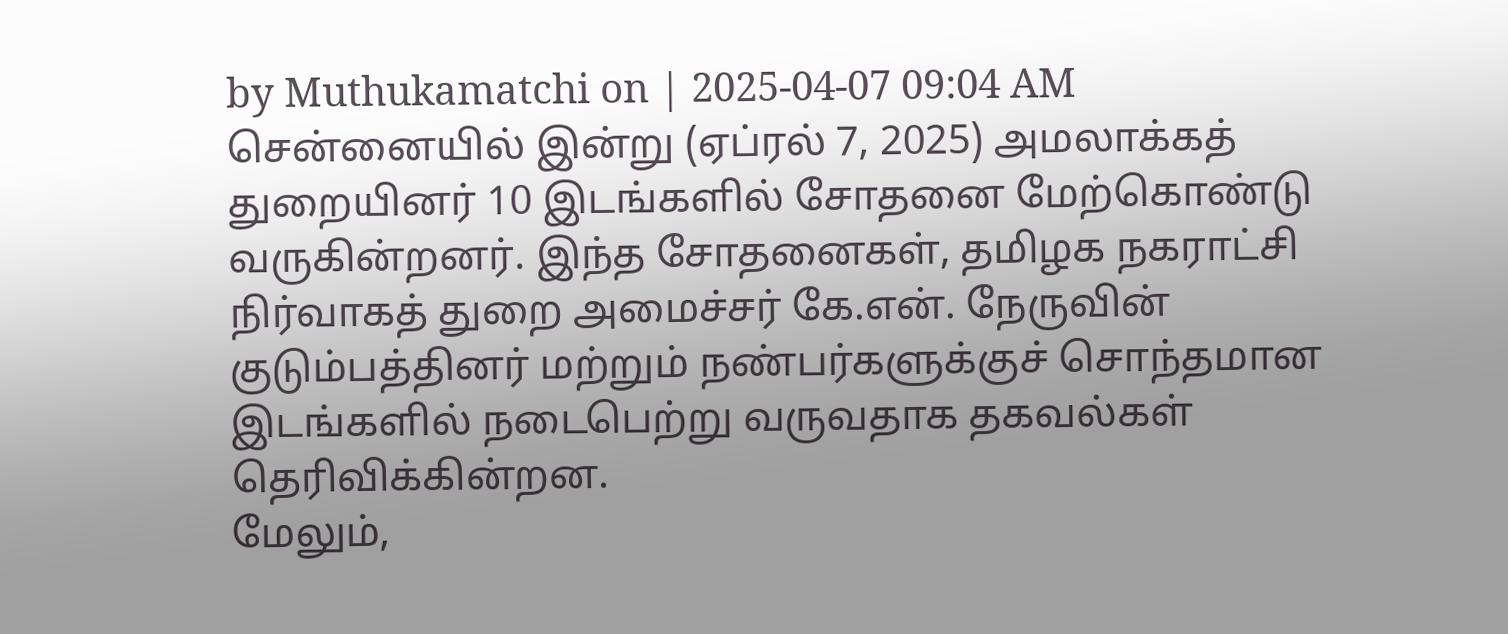by Muthukamatchi on | 2025-04-07 09:04 AM
சென்னையில் இன்று (ஏப்ரல் 7, 2025) அமலாக்கத் துறையினர் 10 இடங்களில் சோதனை மேற்கொண்டு வருகின்றனர். இந்த சோதனைகள், தமிழக நகராட்சி நிர்வாகத் துறை அமைச்சர் கே.என். நேருவின் குடும்பத்தினர் மற்றும் நண்பர்களுக்குச் சொந்தமான இடங்களில் நடைபெற்று வருவதாக தகவல்கள் தெரிவிக்கின்றன.
மேலும்,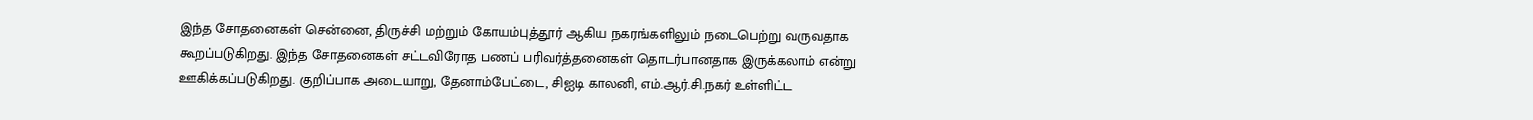இந்த சோதனைகள் சென்னை, திருச்சி மற்றும் கோயம்புத்தூர் ஆகிய நகரங்களிலும் நடைபெற்று வருவதாக கூறப்படுகிறது. இந்த சோதனைகள் சட்டவிரோத பணப் பரிவர்த்தனைகள் தொடர்பானதாக இருக்கலாம் என்று ஊகிக்கப்படுகிறது. குறிப்பாக அடையாறு, தேனாம்பேட்டை, சிஐடி காலனி, எம்.ஆர்.சி.நகர் உள்ளிட்ட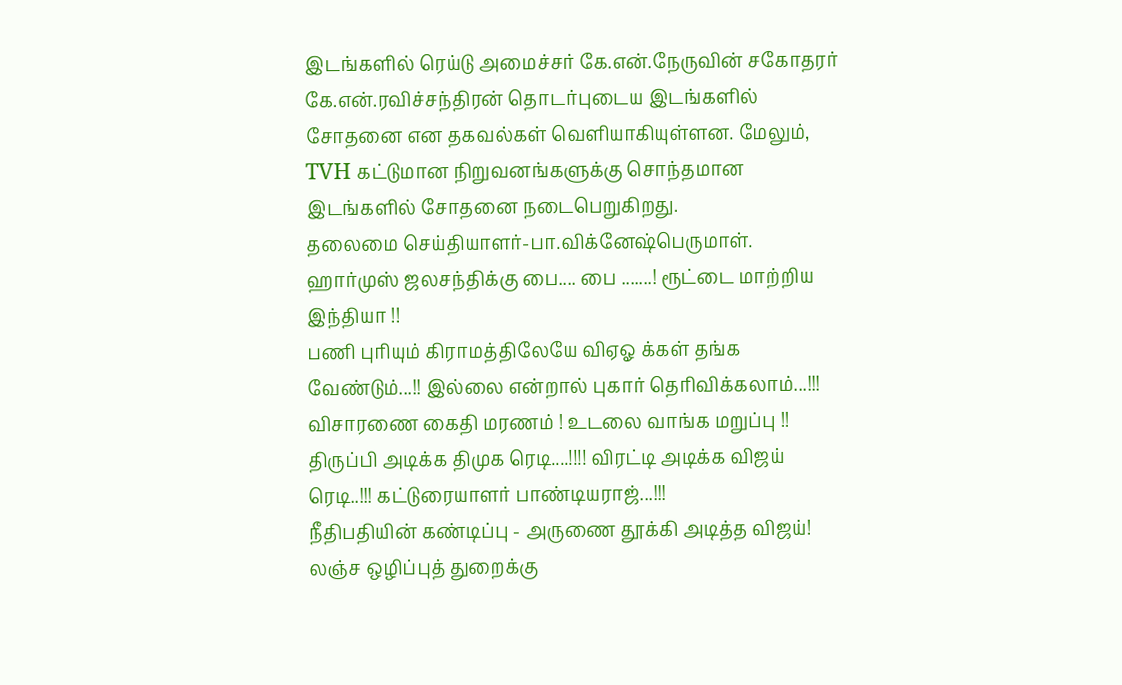இடங்களில் ரெய்டு அமைச்சர் கே.என்.நேருவின் சகோதரர் கே.என்.ரவிச்சந்திரன் தொடர்புடைய இடங்களில் சோதனை என தகவல்கள் வெளியாகியுள்ளன. மேலும், TVH கட்டுமான நிறுவனங்களுக்கு சொந்தமான இடங்களில் சோதனை நடைபெறுகிறது.
தலைமை செய்தியாளர்-பா.விக்னேஷ்பெருமாள்.
ஹார்முஸ் ஜலசந்திக்கு பை.... பை .......! ரூட்டை மாற்றிய இந்தியா !!
பணி புரியும் கிராமத்திலேயே விஏஓ க்கள் தங்க வேண்டும்...!! இல்லை என்றால் புகார் தெரிவிக்கலாம்...!!!
விசாரணை கைதி மரணம் ! உடலை வாங்க மறுப்பு !!
திருப்பி அடிக்க திமுக ரெடி....!!!! விரட்டி அடிக்க விஜய் ரெடி..!!! கட்டுரையாளர் பாண்டியராஜ்...!!!
நீதிபதியின் கண்டிப்பு - அருணை தூக்கி அடித்த விஜய்! லஞ்ச ஒழிப்புத் துறைக்கு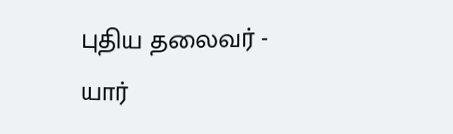புதிய தலைவர் - யார்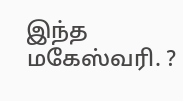இந்த மகேஸ்வரி. ?